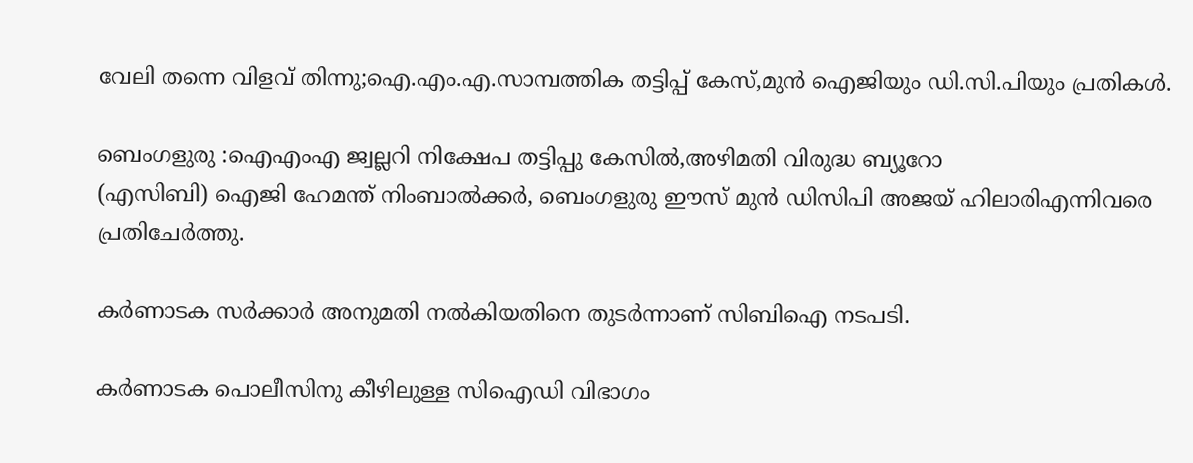വേലി തന്നെ വിളവ് തിന്നു;ഐ.എം.എ.സാമ്പത്തിക തട്ടിപ്പ് കേസ്,മുൻ ഐജിയും ഡി.സി.പിയും പ്രതികൾ.

ബെംഗളുരു :ഐഎംഎ ജ്വല്ലറി നിക്ഷേപ തട്ടിപ്പു കേസിൽ,അഴിമതി വിരുദ്ധ ബ്യൂറോ
(എസിബി) ഐജി ഹേമന്ത് നിംബാൽക്കർ, ബെംഗളുരു ഈസ് മുൻ ഡിസിപി അജയ് ഹിലാരിഎന്നിവരെ പ്രതിചേർത്തു.

കർണാടക സർക്കാർ അനുമതി നൽകിയതിനെ തുടർന്നാണ് സിബിഐ നടപടി.

കർണാടക പൊലീസിനു കീഴിലുള്ള സിഐഡി വിഭാഗം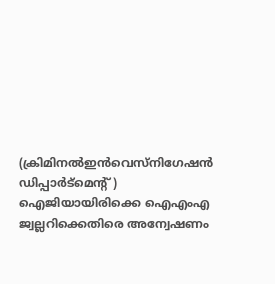(ക്രിമിനൽഇൻവെസ്നിഗേഷൻ ഡിപ്പാർട്മെന്റ് ) ഐജിയായിരിക്കെ ഐഎംഎ ജ്വല്ലറിക്കെതിരെ അന്വേഷണം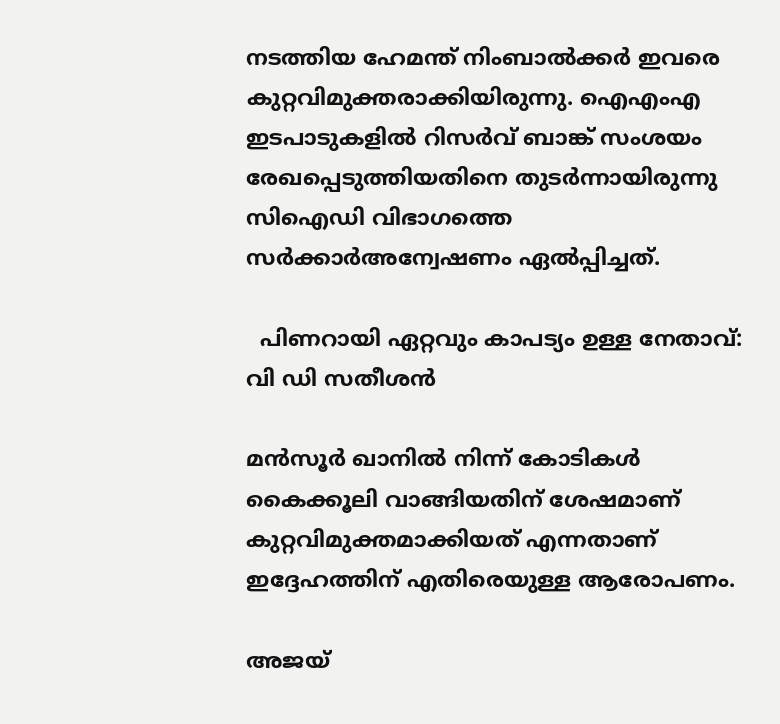നടത്തിയ ഹേമന്ത് നിംബാൽക്കർ ഇവരെ കുറ്റവിമുക്തരാക്കിയിരുന്നു. ഐഎംഎ ഇടപാടുകളിൽ റിസർവ് ബാങ്ക് സംശയം രേഖപ്പെടുത്തിയതിനെ തുടർന്നായിരുന്നു സിഐഡി വിഭാഗത്തെ സർക്കാർഅന്വേഷണം ഏൽപ്പിച്ചത്.

  പിണറായി ഏറ്റവും കാപട്യം ഉള്ള നേതാവ്: വി ഡി സതീശൻ

മൻസൂർ ഖാനിൽ നിന്ന് കോടികൾ കൈക്കൂലി വാങ്ങിയതിന് ശേഷമാണ് കുറ്റവിമുക്തമാക്കിയത് എന്നതാണ് ഇദ്ദേഹത്തിന് എതിരെയുള്ള ആരോപണം.

അജയ്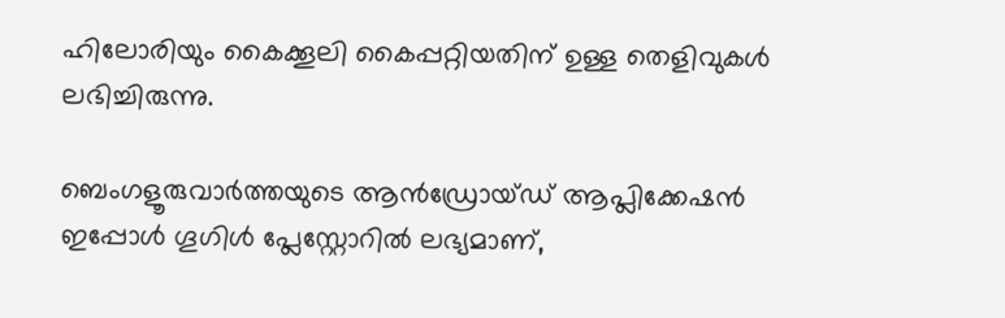ഹിലോരിയും കൈക്കൂലി കൈപ്പറ്റിയതിന് ഉള്ള തെളിവുകൾ ലഭിച്ചിരുന്നു.

ബെംഗളൂരുവാർത്തയുടെ ആൻഡ്രോയ്ഡ് ആപ്ലിക്കേഷൻ ഇപ്പോൾ ഗൂഗിൾ പ്ലേസ്റ്റോറിൽ ലഭ്യമാണ്,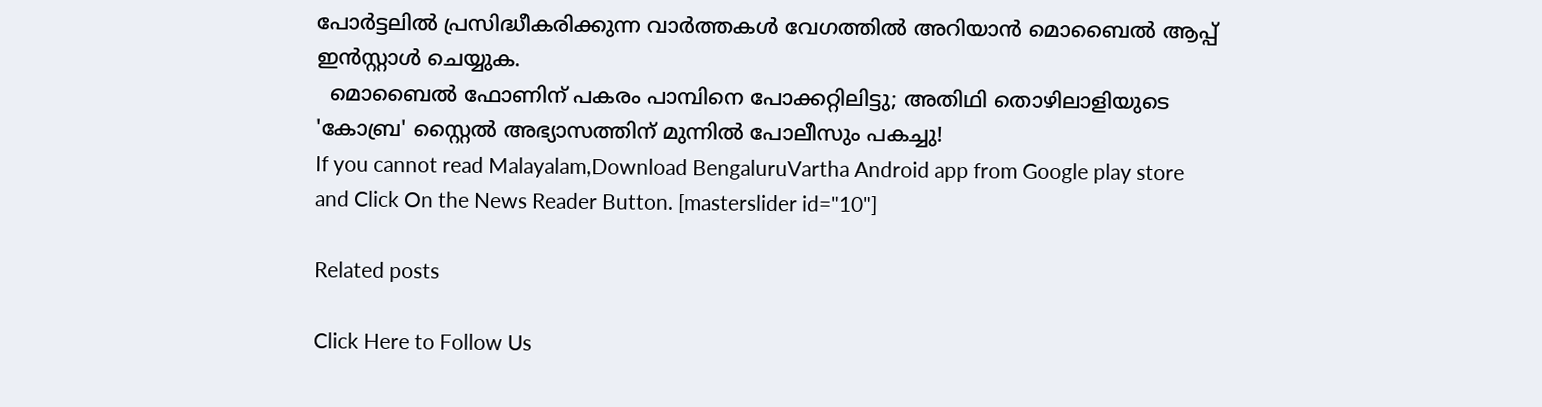പോർട്ടലിൽ പ്രസിദ്ധീകരിക്കുന്ന വാർത്തകൾ വേഗത്തിൽ അറിയാൻ മൊബൈൽ ആപ്പ് ഇൻസ്റ്റാൾ ചെയ്യുക.
  മൊബൈൽ ഫോണിന് പകരം പാമ്പിനെ പോക്കറ്റിലിട്ടു; അതിഥി തൊഴിലാളിയുടെ 'കോബ്ര' സ്റ്റൈൽ അഭ്യാസത്തിന് മുന്നിൽ പോലീസും പകച്ചു!
If you cannot read Malayalam,Download BengaluruVartha Android app from Google play store and Click On the News Reader Button. [masterslider id="10"]

Related posts

Click Here to Follow Us